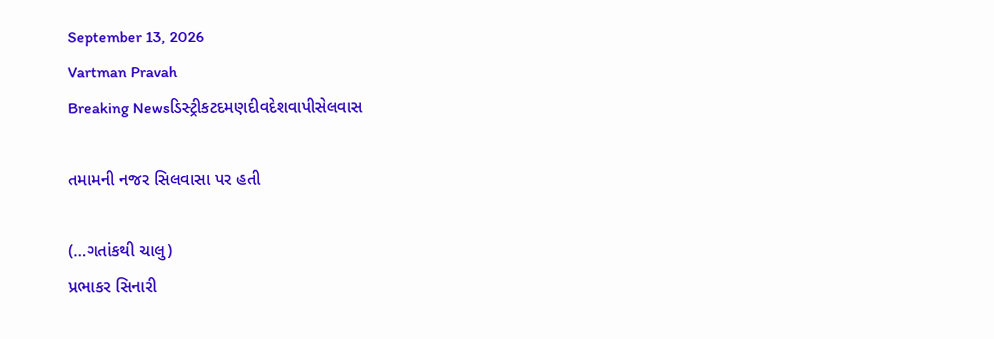September 13, 2026
Vartman Pravah
Breaking Newsડિસ્ટ્રીકટદમણદીવદેશવાપીસેલવાસ

તમામની નજર સિલવાસા પર હતી

(…ગતાંકથી ચાલુ)
પ્રભાકર સિનારી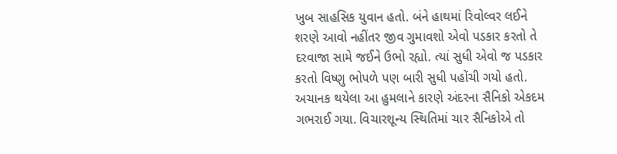ખુબ સાહસિક યુવાન હતો. બંને હાથમાં રિવોલ્‍વર લઈને શરણે આવો નહીંતર જીવ ગુમાવશો એવો પડકાર કરતો તે દરવાજા સામે જઈને ઉભો રહ્યો. ત્‍યાં સુધી એવો જ પડકાર કરતો વિષ્‍ણુ ભોપળે પણ બારી સુધી પહોંચી ગયો હતો. અચાનક થયેલા આ હુમલાને કારણે અંદરના સૈનિકો એકદમ ગભરાઈ ગયા. વિચારશૂન્‍ય સ્‍થિતિમાં ચાર સૈનિકોએ તો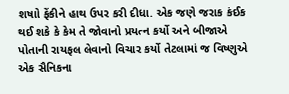શષાો ફેંકીને હાથ ઉપર કરી દીધા. એક જણે જરાક કંઈક થઈ શકે કે કેમ તે જોવાનો પ્રયત્‍ન કર્યો અને બીજાએ પોતાની રાયફલ લેવાનો વિચાર કર્યો તેટલામાં જ વિષ્‍ણુએ એક સૈનિકના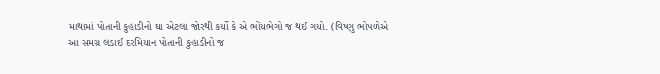માથામાં પોતાની કુહાડીનો ઘા એટલા જોરથી કર્યો કે એ ભોંયભેગો જ થઈ ગયો. (વિષ્‍ણુ ભોપળેએ આ સમગ્ર લડાઈ દરમિયાન પોતાની કુહાડીનો જ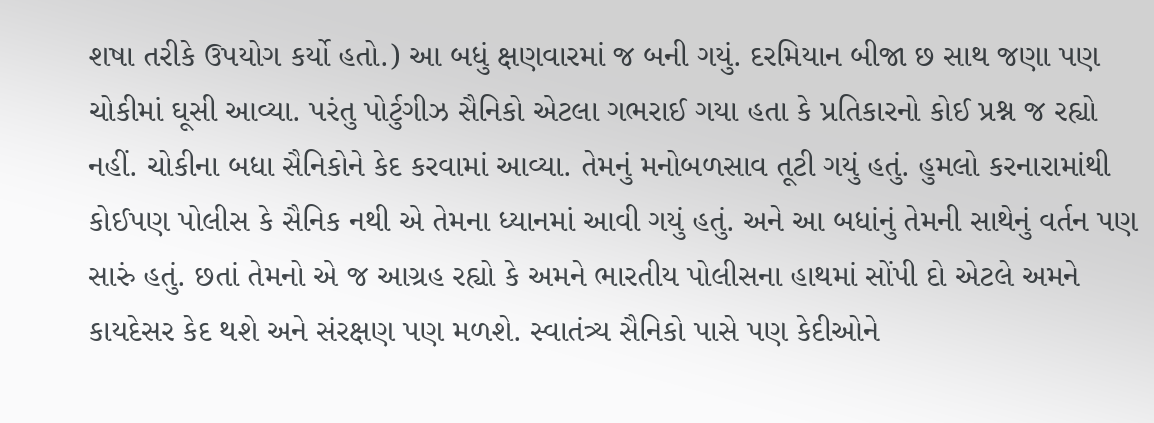શષા તરીકે ઉપયોગ કર્યો હતો.) આ બધું ક્ષણવારમાં જ બની ગયું. દરમિયાન બીજા છ સાથ જણા પણ ચોકીમાં ઘૂસી આવ્‍યા. પરંતુ પોર્ટુગીઝ સૈનિકો એટલા ગભરાઈ ગયા હતા કે પ્રતિકારનો કોઈ પ્રશ્ન જ રહ્યો નહીં. ચોકીના બધા સૈનિકોને કેદ કરવામાં આવ્‍યા. તેમનું મનોબળસાવ તૂટી ગયું હતું. હુમલો કરનારામાંથી કોઈપણ પોલીસ કે સૈનિક નથી એ તેમના ધ્‍યાનમાં આવી ગયું હતું. અને આ બધાંનું તેમની સાથેનું વર્તન પણ સારું હતું. છતાં તેમનો એ જ આગ્રહ રહ્યો કે અમને ભારતીય પોલીસના હાથમાં સોંપી દો એટલે અમને કાયદેસર કેદ થશે અને સંરક્ષણ પણ મળશે. સ્‍વાતંત્ર્ય સૈનિકો પાસે પણ કેદીઓને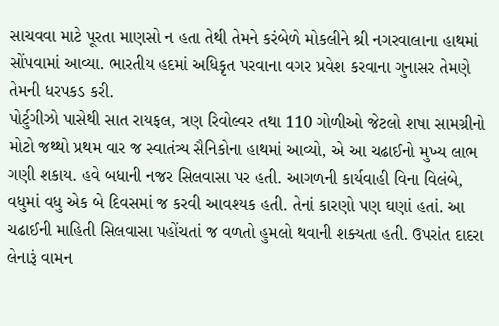સાચવવા માટે પૂરતા માણસો ન હતા તેથી તેમને કરંબેળે મોકલીને શ્રી નગરવાલાના હાથમાં સોંપવામાં આવ્‍યા. ભારતીય હદમાં અધિકૃત પરવાના વગર પ્રવેશ કરવાના ગુનાસર તેમણે તેમની ધરપકડ કરી.
પોર્ટુગીઝો પાસેથી સાત રાયફલ, ત્રણ રિવોલ્‍વર તથા 110 ગોળીઓ જેટલો શષા સામગ્રીનો મોટો જથ્‍થો પ્રથમ વાર જ સ્‍વાતંત્ર્ય સૈનિકોના હાથમાં આવ્‍યો, એ આ ચઢાઈનો મુખ્‍ય લાભ ગણી શકાય. હવે બધાની નજર સિલવાસા પર હતી. આગળની કાર્યવાહી વિના વિલંબે, વધુમાં વધુ એક બે દિવસમાં જ કરવી આવશ્‍યક હતી. તેનાં કારણો પણ ઘણાં હતાં. આ ચઢાઈની માહિતી સિલવાસા પહોંચતાં જ વળતો હુમલો થવાની શક્‍યતા હતી. ઉપરાંત દાદરા લેનારૂં વામન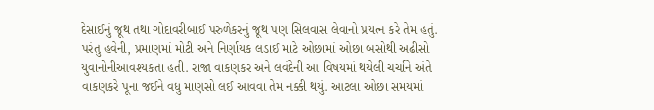દેસાઈનું જૂથ તથા ગોદાવરીબાઈ પરુળેકરનું જૂથ પણ સિલવાસ લેવાનો પ્રયત્‍ન કરે તેમ હતું.
પરંતુ હવેની, પ્રમાણમાં મોટી અને નિર્ણાયક લડાઈ માટે ઓછામાં ઓછા બસોથી અઢીસો યુવાનોનીઆવશ્‍યકતા હતી. રાજા વાકણકર અને લવંદેની આ વિષયમાં થયેલી ચર્ચાને અંતે વાકણકરે પૂના જઈને વધુ માણસો લઈ આવવા તેમ નક્કી થયું. આટલા ઓછા સમયમાં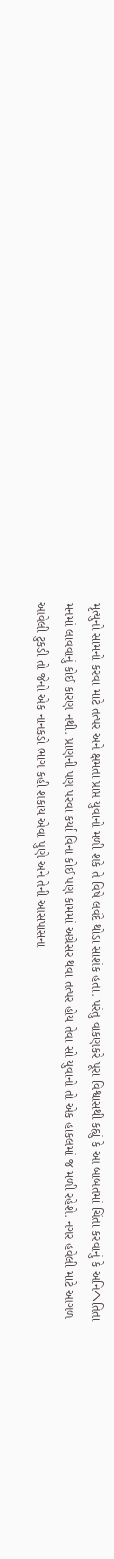મૃત્‍યુનો સામનો કરવા માટે તત્‍પર અને ક્ષમતા પ્રાપ્ત યુવાનો મળી શકે તે વિષે લવંદે થોડા સાશંક હતા. પરંતુ વાકણકરે પૂરા વિશ્વાસથી કહ્યું કે આ બાબતમાં ચિંતા કરવાનું કે અનિヘતિતા મનમાં લાવવાનું કોઈ કારણ નથી. પ્રાણની પણ પરવા કર્યા વિના કોઈ પણ કામમાં અગ્રેસર થવા તત્‍પર હોય તેવા સો યુવાનો તો એક હાકલમાં જ મળી રહેશે. નગર હવેલી માટે આગળ આવેલી ટુકડી તો જેનો એક નાનકડો ભાગ કહી શકાય એવા પુણે અને તેની આસપાસના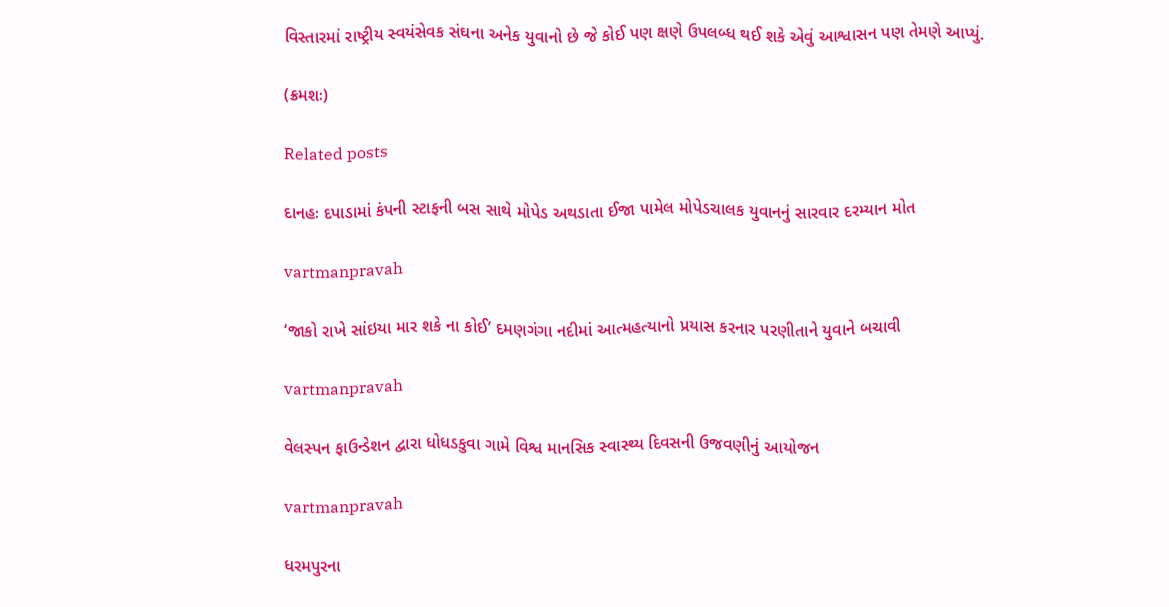વિસ્‍તારમાં રાષ્‍ટ્રીય સ્‍વયંસેવક સંઘના અનેક યુવાનો છે જે કોઈ પણ ક્ષણે ઉપલબ્‍ધ થઈ શકે એવું આશ્વાસન પણ તેમણે આપ્‍યું.

(ક્રમશઃ)

Related posts

દાનહઃ દપાડામાં કંપની સ્ટાફની બસ સાથે મોપેડ અથડાતા ઈજા પામેલ મોપેડચાલક યુવાનનું સારવાર દરમ્યાન મોત

vartmanpravah

‘જાકો રાખે સાંઇયા માર શકે ના કોઈ’ દમણગંગા નદીમાં આત્‍મહત્‍યાનો પ્રયાસ કરનાર પરણીતાને યુવાને બચાવી

vartmanpravah

વેલસ્પન ફાઉન્ડેશન દ્વારા ધોધડકુવા ગામે વિશ્વ માનસિક સ્વાસ્થ્ય દિવસની ઉજવણીનું આયોજન

vartmanpravah

ધરમપુરના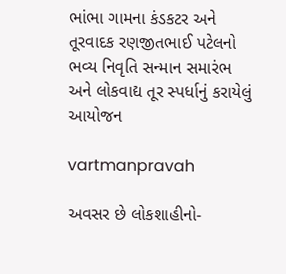ભાંભા ગામના કંડકટર અને તૂરવાદક રણજીતભાઈ પટેલનો ભવ્ય નિવૃતિ સન્માન સમારંભ અને લોકવાદ્ય તૂર સ્પર્ધાનું કરાયેલું આયોજન

vartmanpravah

અવસર છે લોકશાહીનો-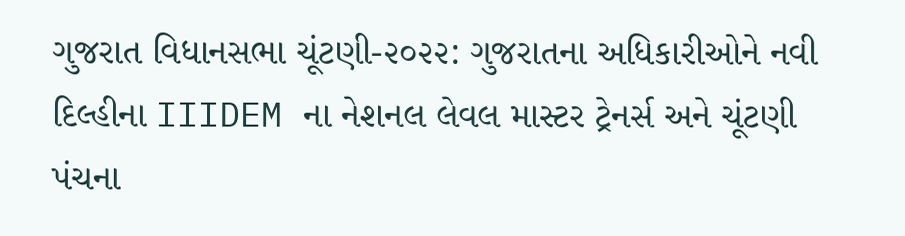ગુજરાત વિધાનસભા ચૂંટણી-૨૦૨૨: ગુજરાતના અધિકારીઓને નવી દિલ્હીના IIIDEM ના નેશનલ લેવલ માસ્ટર ટ્રેનર્સ અને ચૂંટણી પંચના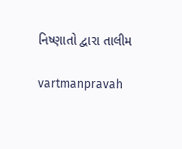નિષ્ણાતો દ્વારા તાલીમ

vartmanpravah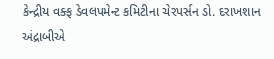કેન્‍દ્રીય વક્‍ફ ડેવલપમેન્‍ટ કમિટીના ચેરપર્સન ડો. દરાખશાન અંદ્રાબીએ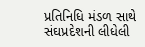પ્રતિનિધિ મંડળ સાથે સંઘપ્રદેશની લીધેલી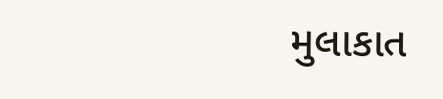મુલાકાત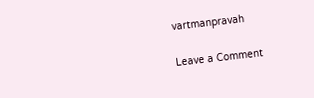vartmanpravah

Leave a Comment